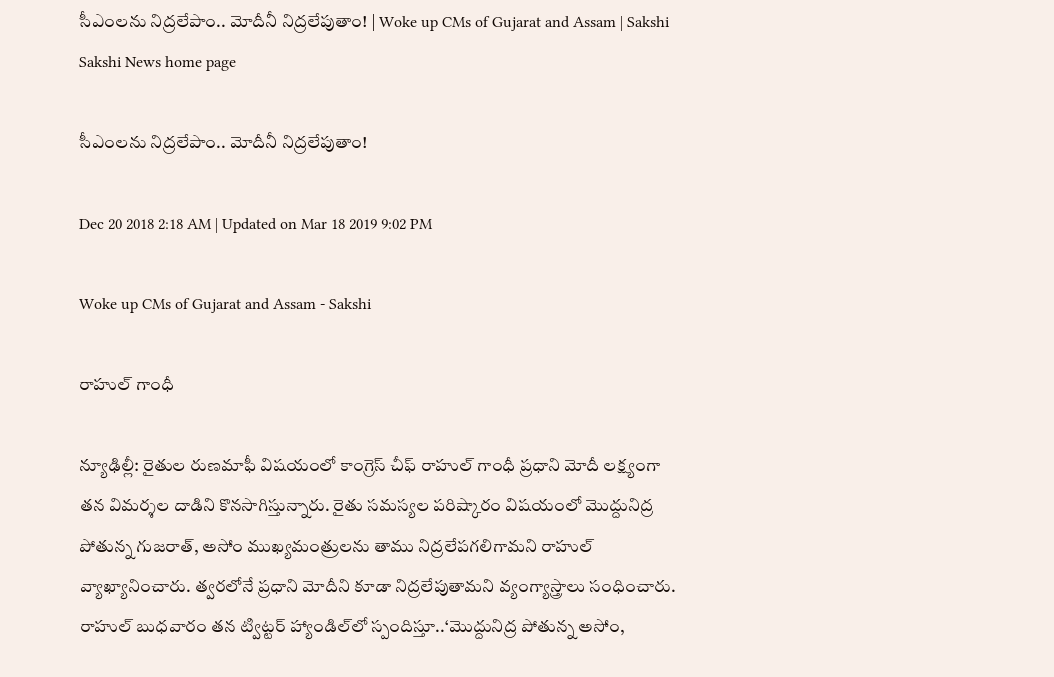సీఎంలను నిద్రలేపాం.. మోదీనీ నిద్రలేపుతాం! | Woke up CMs of Gujarat and Assam | Sakshi
Sakshi News home page

సీఎంలను నిద్రలేపాం.. మోదీనీ నిద్రలేపుతాం!

Dec 20 2018 2:18 AM | Updated on Mar 18 2019 9:02 PM

Woke up CMs of Gujarat and Assam - Sakshi

రాహుల్‌ గాంధీ

న్యూఢిల్లీ: రైతుల రుణమాఫీ విషయంలో కాంగ్రెస్‌ చీఫ్‌ రాహుల్‌ గాంధీ ప్రధాని మోదీ లక్ష్యంగా తన విమర్శల దాడిని కొనసాగిస్తున్నారు. రైతు సమస్యల పరిష్కారం విషయంలో మొద్దునిద్ర పోతున్న గుజరాత్, అసోం ముఖ్యమంత్రులను తాము నిద్రలేపగలిగామని రాహుల్‌ వ్యాఖ్యానించారు. త్వరలోనే ప్రధాని మోదీని కూడా నిద్రలేపుతామని వ్యంగ్యాస్త్రాలు సంధించారు. రాహుల్‌ బుధవారం తన ట్విట్టర్‌ హ్యాండిల్‌లో స్పందిస్తూ..‘మొద్దునిద్ర పోతున్న అసోం,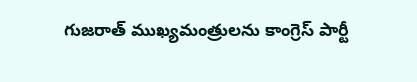గుజరాత్‌ ముఖ్యమంత్రులను కాంగ్రెస్‌ పార్టీ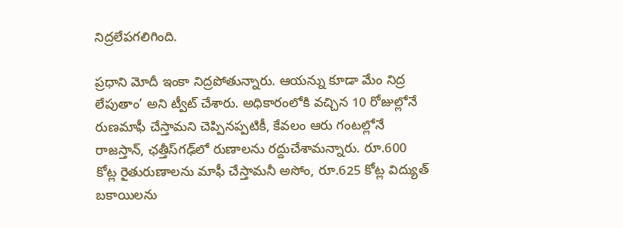నిద్రలేపగలిగింది.

ప్రధాని మోదీ ఇంకా నిద్రపోతున్నారు. ఆయన్ను కూడా మేం నిద్ర లేపుతాం’ అని ట్వీట్‌ చేశారు. అధికారంలోకి వచ్చిన 10 రోజుల్లోనే రుణమాఫీ చేస్తామని చెప్పినప్పటికీ, కేవలం ఆరు గంటల్లోనే రాజస్తాన్, ఛత్తీస్‌గఢ్‌లో రుణాలను రద్దుచేశామన్నారు. రూ.600 కోట్ల రైతురుణాలను మాఫీ చేస్తామనీ అసోం, రూ.625 కోట్ల విద్యుత్‌ బకాయిలను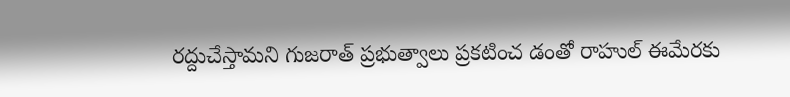రద్దుచేస్తామని గుజరాత్‌ ప్రభుత్వాలు ప్రకటించ డంతో రాహుల్‌ ఈమేరకు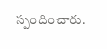స్పందించారు.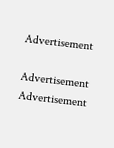Advertisement

Advertisement
Advertisement